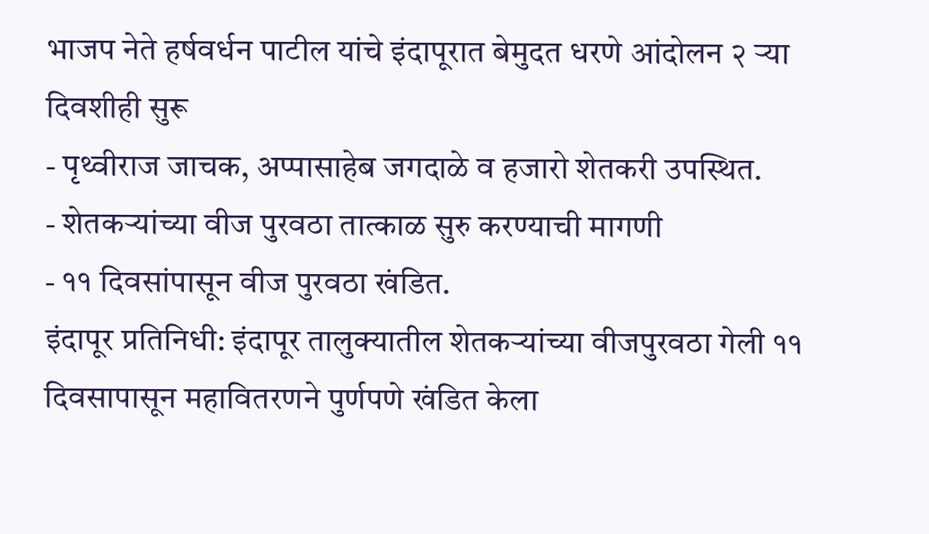भाजप नेते हर्षवर्धन पाटील यांचे इंदापूरात बेमुदत धरणे आंदोलन २ ऱ्या दिवशीही सुरू
- पृथ्वीराज जाचक, अप्पासाहेब जगदाळे व हजारो शेतकरी उपस्थित.
- शेतकऱ्यांच्या वीज पुरवठा तात्काळ सुरु करण्याची मागणी
- ११ दिवसांपासून वीज पुरवठा खंडित.
इंदापूर प्रतिनिधी: इंदापूर तालुक्यातील शेतकऱ्यांच्या वीजपुरवठा गेली ११ दिवसापासून महावितरणने पुर्णपणे खंडित केला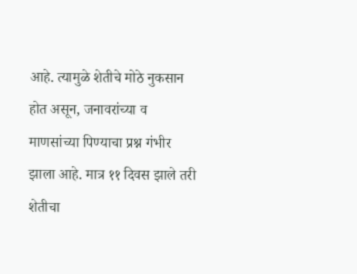आहे. त्यामुळे शेतीचे मोठे नुकसान होत असून, जनावरांच्या व माणसांच्या पिण्याचा प्रश्न गंभीर झाला आहे. मात्र ११ दिवस झाले तरी शेतीचा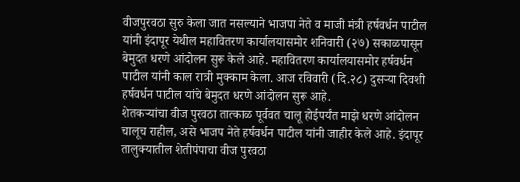वीजपुरवठा सुरु केला जात नसल्याने भाजपा नेते व माजी मंत्री हर्षवर्धन पाटील यांनी इंदापूर येथील महावितरण कार्यालयासमोर शनिवारी (२७) सकाळपासून बेमुदत धरणे आंदोलन सुरू केले आहे. महावितरण कार्यालयासमोर हर्षवर्धन पाटील यांनी काल रात्री मुक्काम केला. आज रविवारी (दि.२८) दुसऱ्या दिवशी हर्षवर्धन पाटील यांचे बेमुदत धरणे आंदोलन सुरू आहे.
शेतकऱ्यांचा वीज पुरवठा तात्काळ पूर्ववत चालू होईपर्यंत माझे धरणे आंदोलन चालूच राहील, असे भाजप नेते हर्षवर्धन पाटील यांनी जाहीर केले आहे. इंदापूर तालुक्यातील शेतीपंपाचा वीज पुरवठा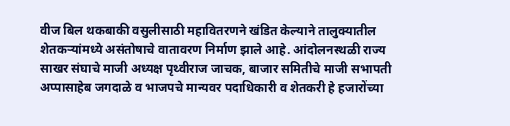वीज बिल थकबाकी वसुलीसाठी महावितरणने खंडित केल्याने तालुक्यातील शेतकऱ्यांमध्ये असंतोषाचे वातावरण निर्माण झाले आहे. आंदोलनस्थळी राज्य साखर संघाचे माजी अध्यक्ष पृथ्वीराज जाचक, बाजार समितीचे माजी सभापती अप्पासाहेब जगदाळे व भाजपचे मान्यवर पदाधिकारी व शेतकरी हे हजारोंच्या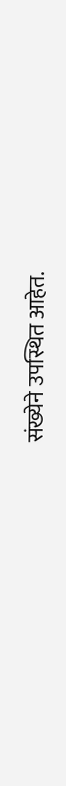संख्येने उपस्थित आहेत.